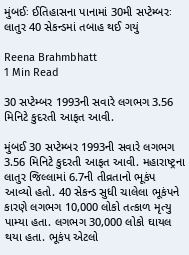મુંબઈઃ ઈતિહાસના પાનામાં 30મી સપ્ટેમ્બરઃ લાતુર 40 સેકન્ડમાં તબાહ થઈ ગયું

Reena Brahmbhatt
1 Min Read

30 સપ્ટેમ્બર 1993ની સવારે લગભગ 3.56 મિનિટે કુદરતી આફત આવી.

મુંબઈ 30 સપ્ટેમ્બર 1993ની સવારે લગભગ 3.56 મિનિટે કુદરતી આફત આવી. મહારાષ્ટ્રના લાતુર જિલ્લામાં 6.7ની તીવ્રતાનો ભૂકંપ આવ્યો હતો. 40 સેકન્ડ સુધી ચાલેલા ભૂકંપને કારણે લગભગ 10,000 લોકો તત્કાળ મૃત્યુ પામ્યા હતા. લગભગ 30,000 લોકો ઘાયલ થયા હતા. ભૂકંપ એટલો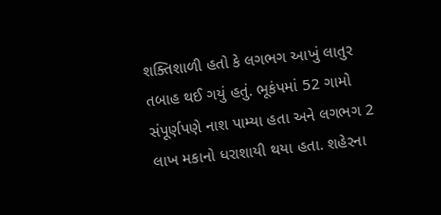શક્તિશાળી હતો કે લગભગ આખું લાતુર તબાહ થઈ ગયું હતું. ભૂકંપમાં 52 ગામો સંપૂર્ણપણે નાશ પામ્યા હતા અને લગભગ 2 લાખ મકાનો ધરાશાયી થયા હતા. શહેરના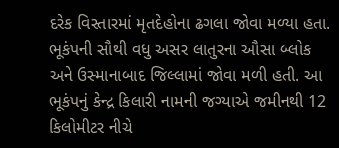દરેક વિસ્તારમાં મૃતદેહોના ઢગલા જોવા મળ્યા હતા. ભૂકંપની સૌથી વધુ અસર લાતુરના ઔસા બ્લોક અને ઉસ્માનાબાદ જિલ્લામાં જોવા મળી હતી. આ ભૂકંપનું કેન્દ્ર કિલારી નામની જગ્યાએ જમીનથી 12 કિલોમીટર નીચે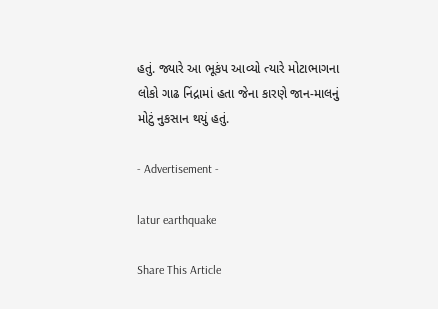હતું. જ્યારે આ ભૂકંપ આવ્યો ત્યારે મોટાભાગના લોકો ગાઢ નિંદ્રામાં હતા જેના કારણે જાન-માલનું મોટું નુકસાન થયું હતું.

- Advertisement -

latur earthquake

Share This Article